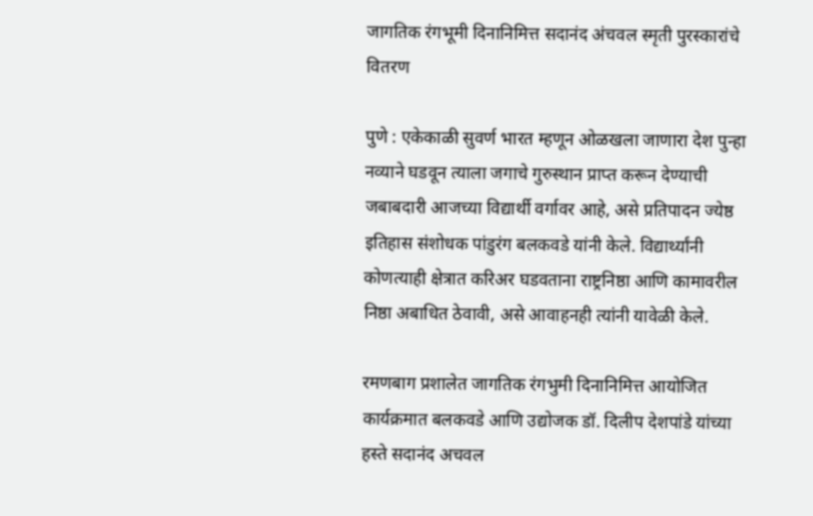जागतिक रंगभूमी दिनानिमित्त सदानंद अंचवल स्मृती पुरस्कारांचे वितरण

पुणे : एकेकाळी सुवर्ण भारत म्हणून ओळखला जाणारा देश पुन्हा नव्याने घडवून त्याला जगाचे गुरुस्थान प्राप्त करून देण्याची जबाबदारी आजच्या विद्यार्थी वर्गावर आहे, असे प्रतिपादन ज्येष्ठ इतिहास संशोधक पांडुरंग बलकवडे यांनी केले. विद्यार्थ्यांनी कोणत्याही क्षेत्रात करिअर घडवताना राष्ट्रनिष्ठा आणि कामावरील निष्ठा अबाधित ठेवावी, असे आवाहनही त्यांनी यावेळी केले.

रमणबाग प्रशालेत जागतिक रंगभुमी दिनानिमित्त आयोजित कार्यक्रमात बलकवडे आणि उद्योजक डॉ. दिलीप देशपांडे यांच्या हस्ते सदानंद अचवल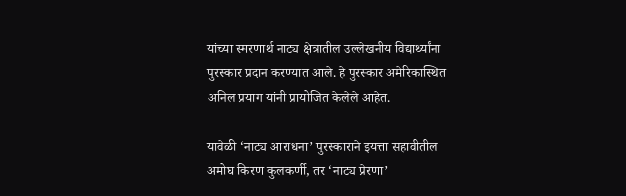यांच्या स्मरणार्थ नाट्य क्षेत्रातील उल्लेखनीय विद्यार्थ्यांना पुरस्कार प्रदान करण्यात आले. हे पुरस्कार अमेरिकास्थित  अनिल प्रयाग यांनी प्रायोजित केलेले आहेत.

यावेळी ‘नाट्य आराधना’ पुरस्काराने इयत्ता सहावीतील अमोघ किरण कुलकर्णी, तर ‘नाट्य प्रेरणा’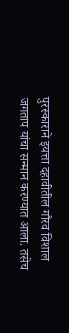पुरस्काराने इयत्ता दहावीतील गौरव विशाल जगताप यांचा सन्मान करण्यात आला. तसेच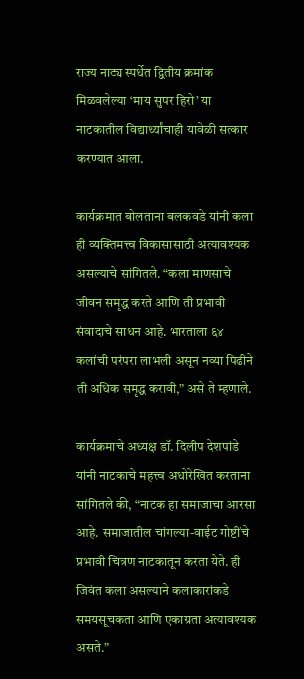राज्य नाट्य स्पर्धेत द्वितीय क्रमांक मिळवलेल्या ‘माय सुपर हिरो’ या नाटकातील विद्यार्थ्यांचाही यावेळी सत्कार करण्यात आला.

कार्यक्रमात बोलताना बलकवडे यांनी कला ही व्यक्तिमत्त्व विकासासाठी अत्यावश्यक असल्याचे सांगितले. “कला माणसाचे जीवन समृद्ध करते आणि ती प्रभावी संवादाचे साधन आहे. भारताला ६४ कलांची परंपरा लाभली असून नव्या पिढीने ती अधिक समृद्ध करावी,” असे ते म्हणाले.

कार्यक्रमाचे अध्यक्ष डॉ. दिलीप देशपांडे यांनी नाटकाचे महत्त्व अधोरेखित करताना सांगितले की, “नाटक हा समाजाचा आरसा आहे. समाजातील चांगल्या-वाईट गोष्टींचे प्रभावी चित्रण नाटकातून करता येते. ही जिवंत कला असल्याने कलाकारांकडे समयसूचकता आणि एकाग्रता अत्यावश्यक असते.”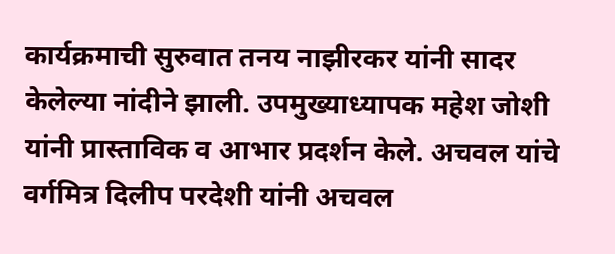कार्यक्रमाची सुरुवात तनय नाझीरकर यांनी सादर केलेल्या नांदीने झाली. उपमुख्याध्यापक महेश जोशी यांनी प्रास्ताविक व आभार प्रदर्शन केले. अचवल यांचे वर्गमित्र दिलीप परदेशी यांनी अचवल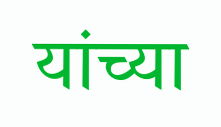यांच्या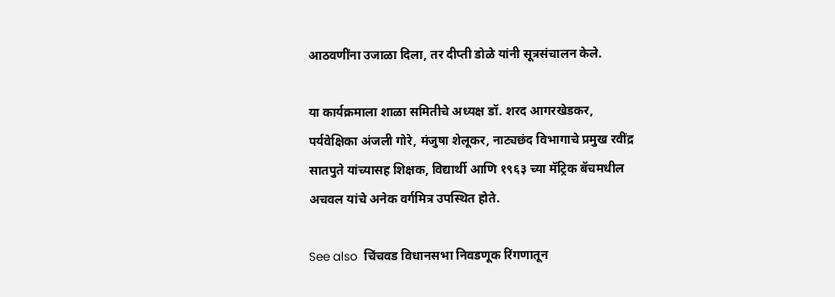आठवणींना उजाळा दिला, तर दीप्ती डोळे यांनी सूत्रसंचालन केले.

या कार्यक्रमाला शाळा समितीचे अध्यक्ष डॉ. शरद आगरखेडकर, पर्यवेक्षिका अंजली गोरे, मंजुषा शेलूकर, नाट्यछंद विभागाचे प्रमुख रवींद्र सातपुते यांच्यासह शिक्षक, विद्यार्थी आणि १९६३ च्या मॅट्रिक बॅचमधील अचवल यांचे अनेक वर्गमित्र उपस्थित होते.

See also  चिंचवड विधानसभा निवडणूक रिंगणातून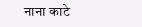नाना काटे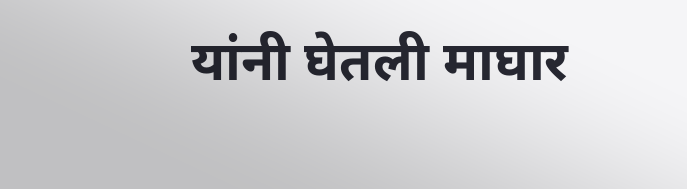यांनी घेतली माघार